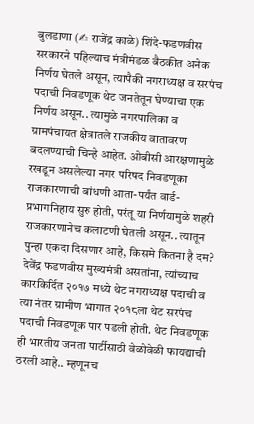बुलडाणा (✍ राजेंद्र काळे) शिंदे-फडणवीस सरकारने पहिल्याच मंत्रीमंडळ बैठकीत अनेक निर्णय घेतले असून, त्यापैकी नगराध्यक्ष व सरपंच पदाची निवडणूक थेट जनतेतून घेण्याचा एक निर्णय असून.. त्यामुळे नगरपालिका व ग्रामपंचायत क्षेत्रातले राजकीय वातावरण बदलण्याची चिन्हे आहेत. ओबीसी आरक्षणामुळे रखडून असलेल्या नगर परिषद निवडणूका राजकारणाची बांधणी आता-पर्यंत वार्ड-प्रभागनिहाय सुरु होती, परंतू या निर्णयामुळे शहरी राजकारणानेच कलाटणी घेतली असून.. त्यातून पुन्हा एकदा दिसणार आहे, किसमे कितना है दम?
देवेंद्र फडणवीस मुख्यमंत्री असतांना, त्यांच्याच कारकिर्दित २०१७ मध्ये थेट नगराध्यक्ष पदाची व त्या नंतर ग्रामीण भागात २०१८ला थेट सरपंच पदाची निवडणूक पार पडली होती. थेट निवडणूक ही भारतीय जनता पार्टीसाठी वेळोवेळी फायद्याची ठरली आहे.. म्हणूनच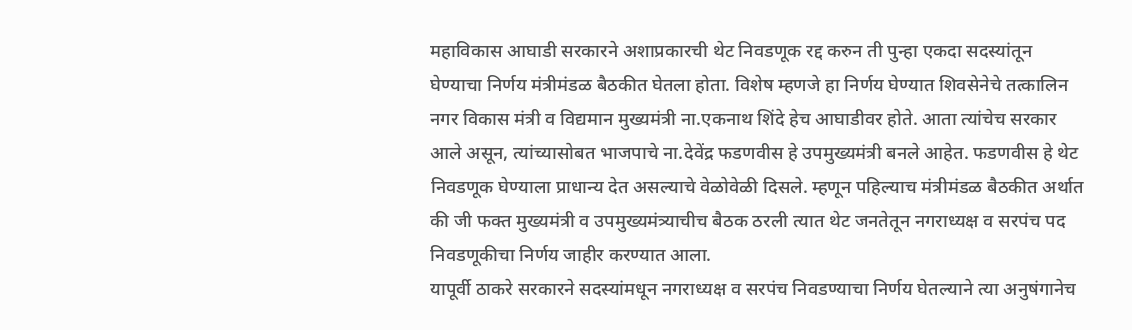महाविकास आघाडी सरकारने अशाप्रकारची थेट निवडणूक रद्द करुन ती पुन्हा एकदा सदस्यांतून घेण्याचा निर्णय मंत्रीमंडळ बैठकीत घेतला होता. विशेष म्हणजे हा निर्णय घेण्यात शिवसेनेचे तत्कालिन नगर विकास मंत्री व विद्यमान मुख्यमंत्री ना.एकनाथ शिंदे हेच आघाडीवर होते. आता त्यांचेच सरकार आले असून, त्यांच्यासोबत भाजपाचे ना.देवेंद्र फडणवीस हे उपमुख्यमंत्री बनले आहेत. फडणवीस हे थेट निवडणूक घेण्याला प्राधान्य देत असल्याचे वेळोवेळी दिसले. म्हणून पहिल्याच मंत्रीमंडळ बैठकीत अर्थात की जी फक्त मुख्यमंत्री व उपमुख्यमंत्र्याचीच बैठक ठरली त्यात थेट जनतेतून नगराध्यक्ष व सरपंच पद निवडणूकीचा निर्णय जाहीर करण्यात आला.
यापूर्वी ठाकरे सरकारने सदस्यांमधून नगराध्यक्ष व सरपंच निवडण्याचा निर्णय घेतल्याने त्या अनुषंगानेच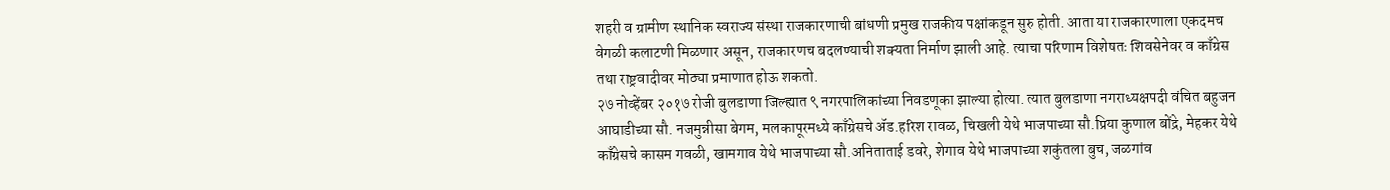शहरी व ग्रामीण स्थानिक स्वराज्य संस्था राजकारणाची बांधणी प्रमुख राजकीय पक्षांकडून सुरु होती. आता या राजकारणाला एकदमच वेगळी कलाटणी मिळणार असून, राजकारणच बदलण्याची शक्यता निर्माण झाली आहे. त्याचा परिणाम विशेषतः शिवसेनेवर व काँग्रेस तथा राष्ट्रवादीवर मोठ्या प्रमाणात होऊ शकतो.
२७ नोव्हेंबर २०१७ रोजी बुलडाणा जिल्ह्यात ९ नगरपालिकांच्या निवडणूका झाल्या होत्या. त्यात बुलडाणा नगराध्यक्षपदी वंचित बहुजन आघाडीच्या सौ. नजमुन्नीसा बेगम, मलकापूरमध्ये काँग्रेसचे ॲड.हरिश रावळ, चिखली येथे भाजपाच्या सौ.प्रिया कुणाल बोंद्रे, मेहकर येथे काँग्रेसचे कासम गवळी, खामगाव येथे भाजपाच्या सौ.अनिताताई डवरे, शेगाव येथे भाजपाच्या शकुंतला बुच, जळगांव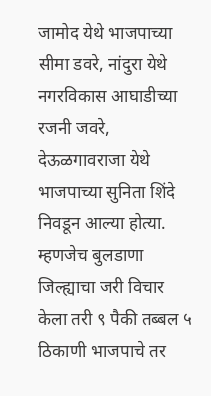जामोद येथे भाजपाच्या सीमा डवरे, नांदुरा येथे नगरविकास आघाडीच्या रजनी जवरे, देऊळगावराजा येथे भाजपाच्या सुनिता शिंदे निवडून आल्या होत्या. म्हणजेच बुलडाणा जिल्ह्याचा जरी विचार केला तरी ९ पैकी तब्बल ५ ठिकाणी भाजपाचे तर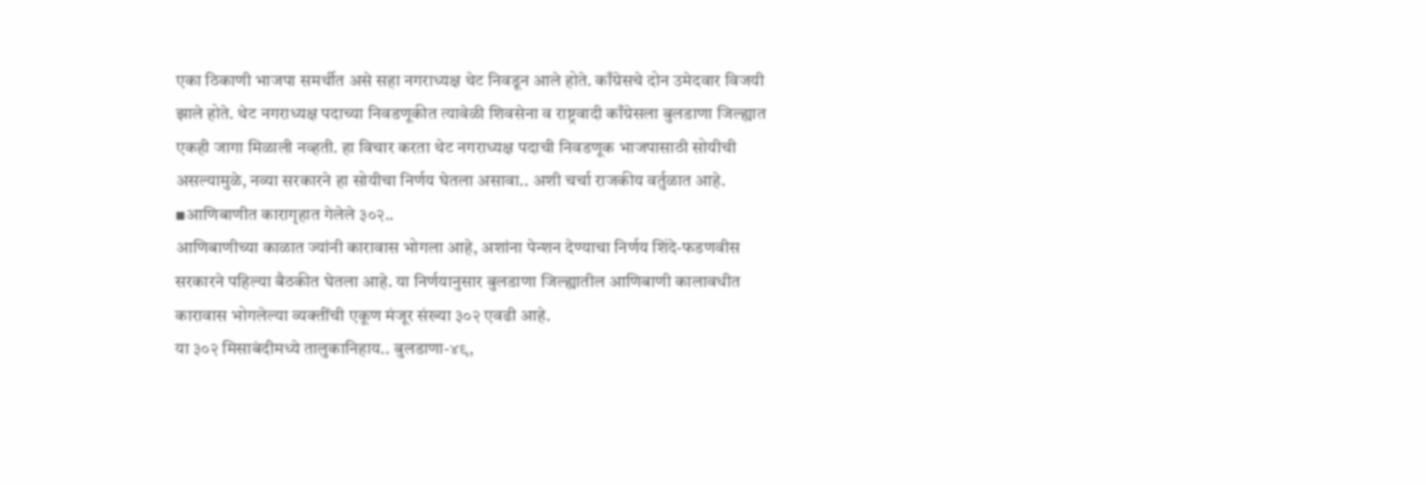एका ठिकाणी भाजपा समर्थीत असे सहा नगराध्यक्ष थेट निवडून आले होते. काँग्रेसचे दोन उमेदवार विजयी झाले होते. थेट नगराध्यक्ष पदाच्या निवडणूकीत त्यावेळी शिवसेना व राष्ट्रवादी काँग्रेसला बुलडाणा जिल्ह्यात एकही जागा मिळाली नव्हती. हा विचार करता थेट नगराध्यक्ष पदाची निवडणूक भाजपासाठी सोयीची असल्यामुळे, नव्या सरकारने हा सोयीचा निर्णय घेतला असावा.. अशी चर्चा राजकीय वर्तुळात आहे.
▪आणिबाणीत कारागृहात गेलेले ३०२..
आणिबाणीच्या काळात ज्यांनी कारावास भोगला आहे, अशांना पेन्शन देण्याचा निर्णय शिंदे-फडणवीस सरकारने पहिल्या बैठकीत घेतला आहे. या निर्णयानुसार बुलडाणा जिल्ह्यातील आणिबाणी कालावधीत कारावास भोगलेल्या व्यक्तींची एकूण मंजूर संख्या ३०२ एवढी आहे.
या ३०२ मिसाबंदीमध्ये तालुकानिहाय.. बुलडाणा-४९,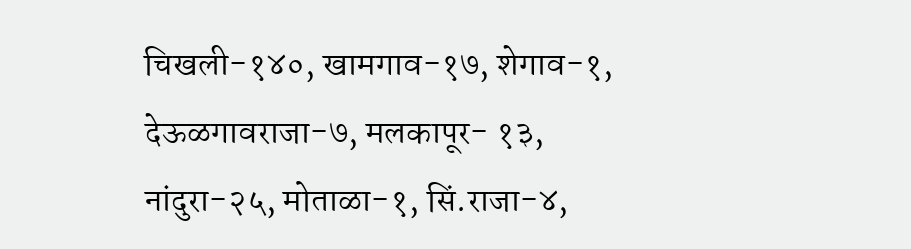चिखली-१४०, खामगाव-१७, शेगाव-१, देऊळगावराजा-७, मलकापूर- १३, नांदुरा-२५, मोताळा-१, सिं.राजा-४,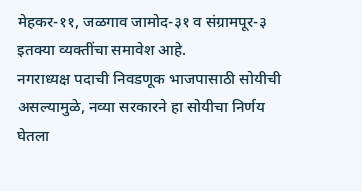मेहकर-११, जळगाव जामोद-३१ व संग्रामपूर-३ इतक्या व्यक्तींचा समावेश आहे.
नगराध्यक्ष पदाची निवडणूक भाजपासाठी सोयीची असल्यामुळे, नव्या सरकारने हा सोयीचा निर्णय घेतला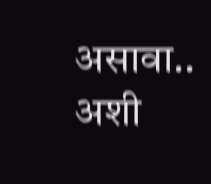असावा.. अशी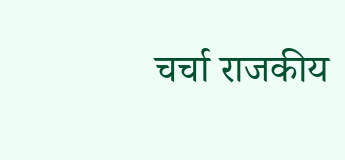चर्चा राजकीय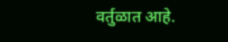वर्तुळात आहे.